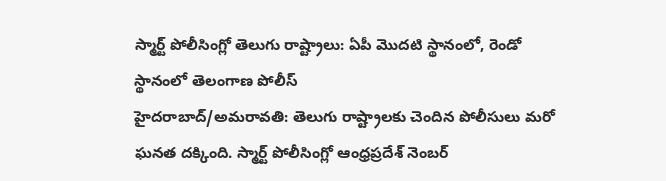స్మార్ట్ పోలీసింగ్లో తెలుగు రాష్ట్రాలు: ఏపీ మొదటి స్థానంలో, రెండో స్థానంలో తెలంగాణ పోలీస్
హైదరాబాద్/అమరావతి: తెలుగు రాష్ట్రాలకు చెందిన పోలీసులు మరో ఘనత దక్కింది. స్మార్ట్ పోలీసింగ్లో ఆంధ్రప్రదేశ్ నెంబర్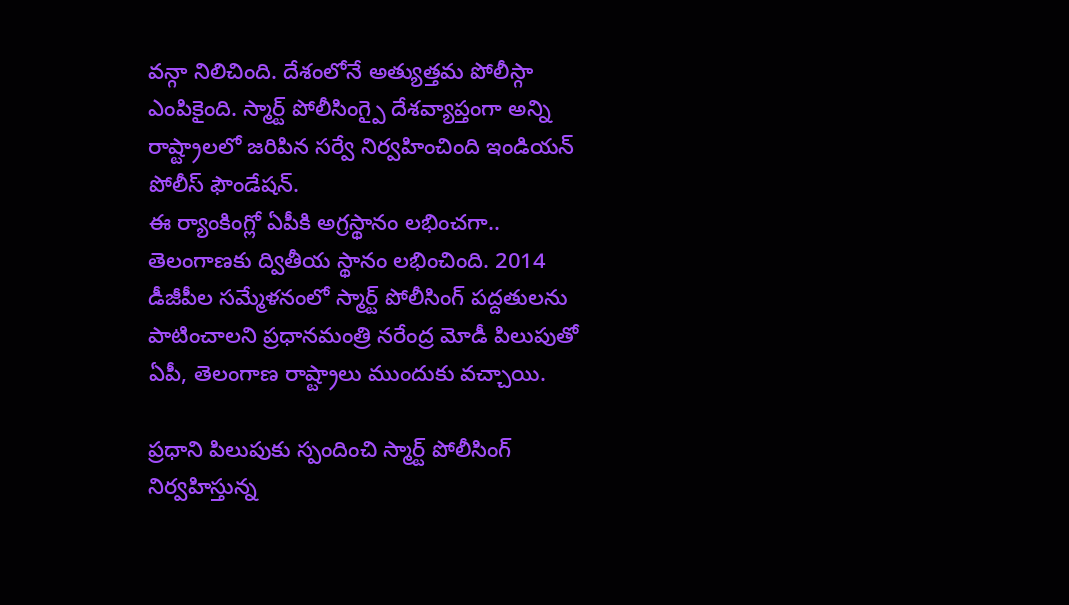వన్గా నిలిచింది. దేశంలోనే అత్యుత్తమ పోలీస్గా ఎంపికైంది. స్మార్ట్ పోలీసింగ్పై దేశవ్యాప్తంగా అన్ని రాష్ట్రాలలో జరిపిన సర్వే నిర్వహించింది ఇండియన్ పోలీస్ ఫౌండేషన్.
ఈ ర్యాంకింగ్లో ఏపీకి అగ్రస్థానం లభించగా.. తెలంగాణకు ద్వితీయ స్థానం లభించింది. 2014 డీజీపీల సమ్మేళనంలో స్మార్ట్ పోలీసింగ్ పద్దతులను పాటించాలని ప్రధానమంత్రి నరేంద్ర మోడీ పిలుపుతో ఏపీ, తెలంగాణ రాష్ట్రాలు ముందుకు వచ్చాయి.

ప్రధాని పిలుపుకు స్పందించి స్మార్ట్ పోలీసింగ్ నిర్వహిస్తున్న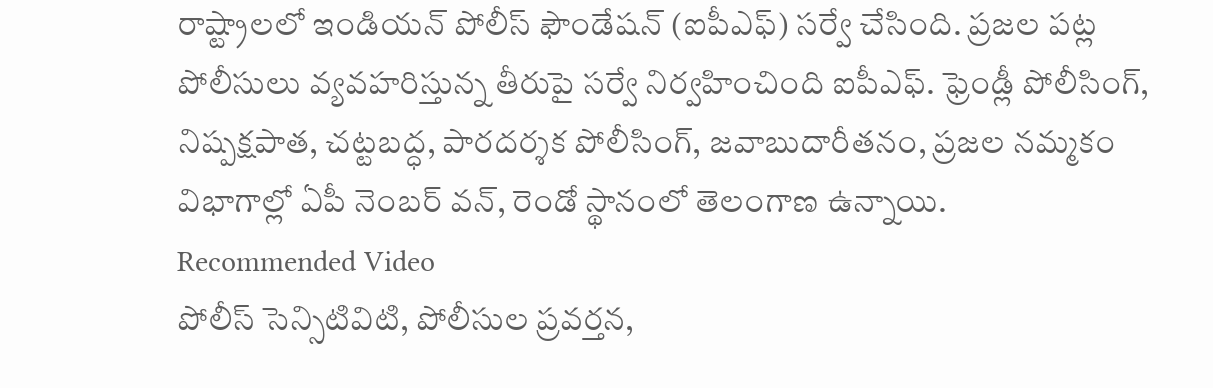రాష్ట్రాలలో ఇండియన్ పోలీస్ ఫౌండేషన్ (ఐపీఎఫ్) సర్వే చేసింది. ప్రజల పట్ల పోలీసులు వ్యవహరిస్తున్న తీరుపై సర్వే నిర్వహించింది ఐపీఎఫ్. ఫ్రెండ్లీ పోలీసింగ్, నిష్పక్షపాత, చట్టబద్ధ, పారదర్శక పోలీసింగ్, జవాబుదారీతనం, ప్రజల నమ్మకం విభాగాల్లో ఏపీ నెంబర్ వన్, రెండో స్థానంలో తెలంగాణ ఉన్నాయి.
Recommended Video
పోలీస్ సెన్సిటివిటి, పోలీసుల ప్రవర్తన,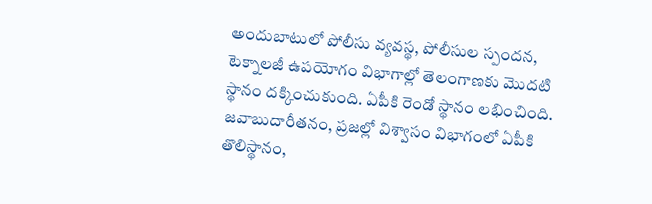అందుబాటులో పోలీసు వ్యవస్థ, పోలీసుల స్పందన, టెక్నాలజీ ఉపయోగం విభాగాల్లో తెలంగాణకు మొదటి స్థానం దక్కించుకుంది. ఏపీకి రెండో స్థానం లభించింది. జవాబుదారీతనం, ప్రజల్లో విశ్వాసం విభాగంలో ఏపీకి తొలిస్థానం,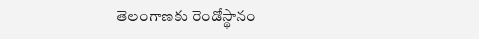తెలంగాణకు రెండోస్థానం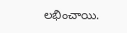లభించాయి.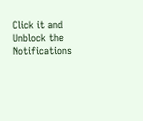Click it and Unblock the Notifications